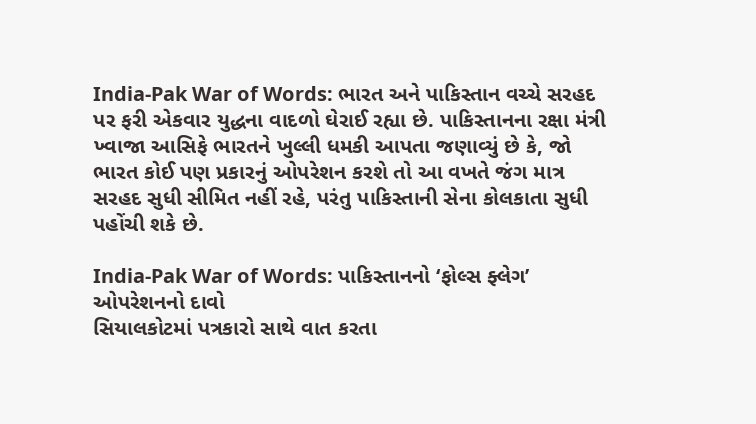India-Pak War of Words: ભારત અને પાકિસ્તાન વચ્ચે સરહદ પર ફરી એકવાર યુદ્ધના વાદળો ઘેરાઈ રહ્યા છે. પાકિસ્તાનના રક્ષા મંત્રી ખ્વાજા આસિફે ભારતને ખુલ્લી ધમકી આપતા જણાવ્યું છે કે, જો ભારત કોઈ પણ પ્રકારનું ઓપરેશન કરશે તો આ વખતે જંગ માત્ર સરહદ સુધી સીમિત નહીં રહે, પરંતુ પાકિસ્તાની સેના કોલકાતા સુધી પહોંચી શકે છે.

India-Pak War of Words: પાકિસ્તાનનો ‘ફોલ્સ ફ્લેગ’ ઓપરેશનનો દાવો
સિયાલકોટમાં પત્રકારો સાથે વાત કરતા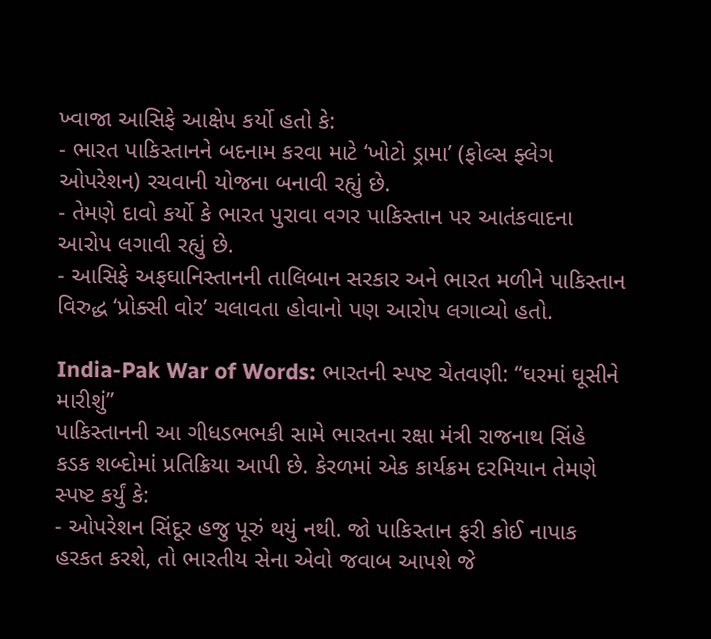ખ્વાજા આસિફે આક્ષેપ કર્યો હતો કે:
- ભારત પાકિસ્તાનને બદનામ કરવા માટે ‘ખોટો ડ્રામા’ (ફોલ્સ ફ્લેગ ઓપરેશન) રચવાની યોજના બનાવી રહ્યું છે.
- તેમણે દાવો કર્યો કે ભારત પુરાવા વગર પાકિસ્તાન પર આતંકવાદના આરોપ લગાવી રહ્યું છે.
- આસિફે અફઘાનિસ્તાનની તાલિબાન સરકાર અને ભારત મળીને પાકિસ્તાન વિરુદ્ધ ‘પ્રોક્સી વોર’ ચલાવતા હોવાનો પણ આરોપ લગાવ્યો હતો.

India-Pak War of Words: ભારતની સ્પષ્ટ ચેતવણી: “ઘરમાં ઘૂસીને મારીશું”
પાકિસ્તાનની આ ગીધડભભકી સામે ભારતના રક્ષા મંત્રી રાજનાથ સિંહે કડક શબ્દોમાં પ્રતિક્રિયા આપી છે. કેરળમાં એક કાર્યક્રમ દરમિયાન તેમણે સ્પષ્ટ કર્યું કે:
- ઓપરેશન સિંદૂર હજુ પૂરું થયું નથી. જો પાકિસ્તાન ફરી કોઈ નાપાક હરકત કરશે, તો ભારતીય સેના એવો જવાબ આપશે જે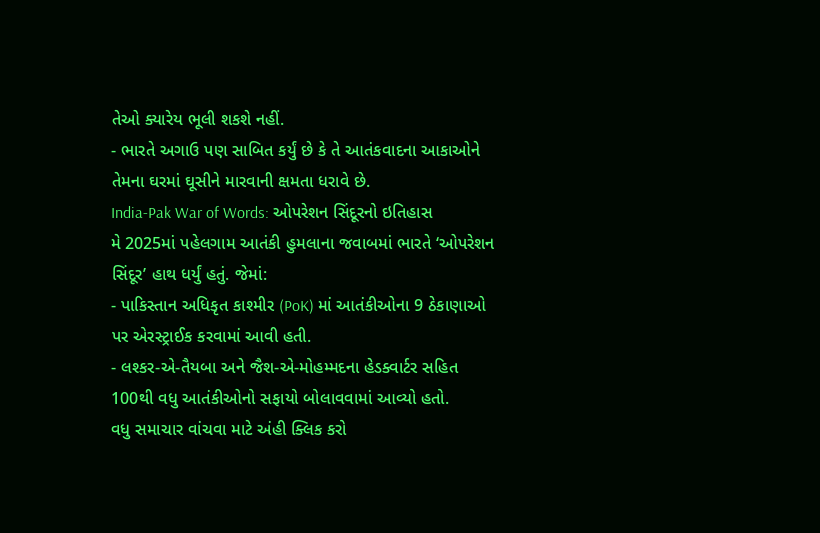તેઓ ક્યારેય ભૂલી શકશે નહીં.
- ભારતે અગાઉ પણ સાબિત કર્યું છે કે તે આતંકવાદના આકાઓને તેમના ઘરમાં ઘૂસીને મારવાની ક્ષમતા ધરાવે છે.
India-Pak War of Words: ઓપરેશન સિંદૂરનો ઇતિહાસ
મે 2025માં પહેલગામ આતંકી હુમલાના જવાબમાં ભારતે ‘ઓપરેશન સિંદૂર’ હાથ ધર્યું હતું. જેમાં:
- પાકિસ્તાન અધિકૃત કાશ્મીર (PoK) માં આતંકીઓના 9 ઠેકાણાઓ પર એરસ્ટ્રાઈક કરવામાં આવી હતી.
- લશ્કર-એ-તૈયબા અને જૈશ-એ-મોહમ્મદના હેડક્વાર્ટર સહિત 100થી વધુ આતંકીઓનો સફાયો બોલાવવામાં આવ્યો હતો.
વધુ સમાચાર વાંચવા માટે અંહી ક્લિક કરો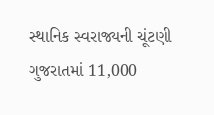સ્થાનિક સ્વરાજ્યની ચૂંટણી ગુજરાતમાં 11,000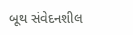બૂથ સંવેદનશીલ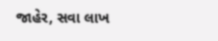જાહેર, સવા લાખ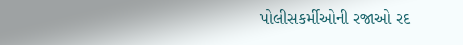પોલીસકર્મીઓની રજાઓ રદ